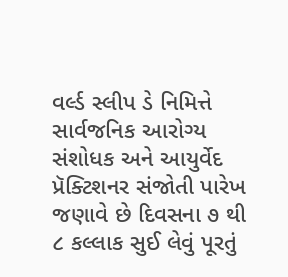વર્લ્ડ સ્લીપ ડે નિમિત્તે સાર્વજનિક આરોગ્ય સંશોધક અને આયુર્વેદ પ્રૅક્ટિશનર સંજોતી પારેખ જણાવે છે દિવસના ૭ થી ૮ કલ્લાક સુઈ લેવું પૂરતું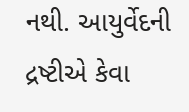નથી. આયુર્વેદની દ્રષ્ટીએ કેવા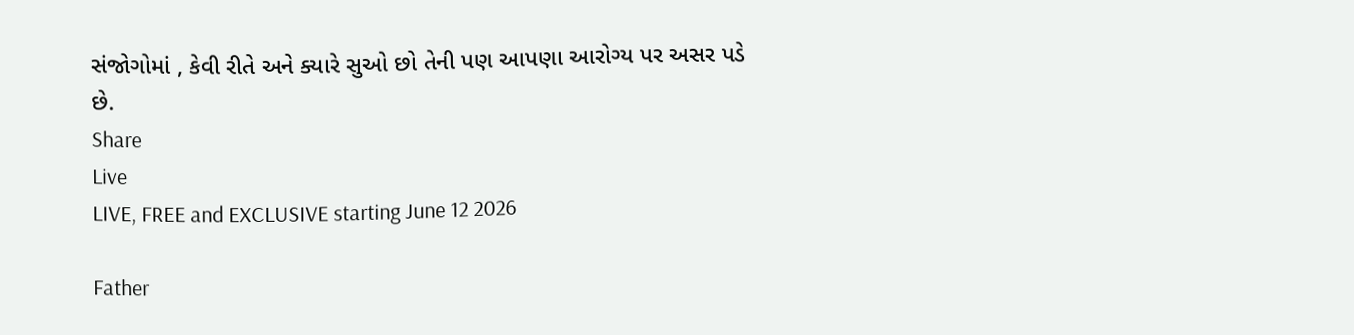સંજોગોમાં , કેવી રીતે અને ક્યારે સુઓ છો તેની પણ આપણા આરોગ્ય પર અસર પડે છે.
Share
Live
LIVE, FREE and EXCLUSIVE starting June 12 2026

Father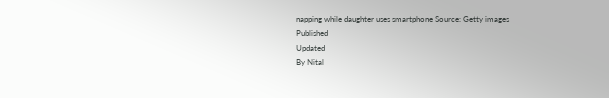napping while daughter uses smartphone Source: Getty images
Published
Updated
By Nital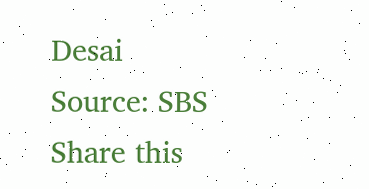Desai
Source: SBS
Share this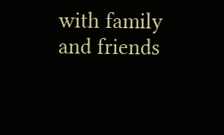with family and friends